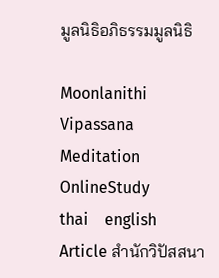มูลนิธิอภิธรรมมูลนิธิ

Moonlanithi Vipassana
Meditation
OnlineStudy
thai    english
Article สำนักวิปัสสนา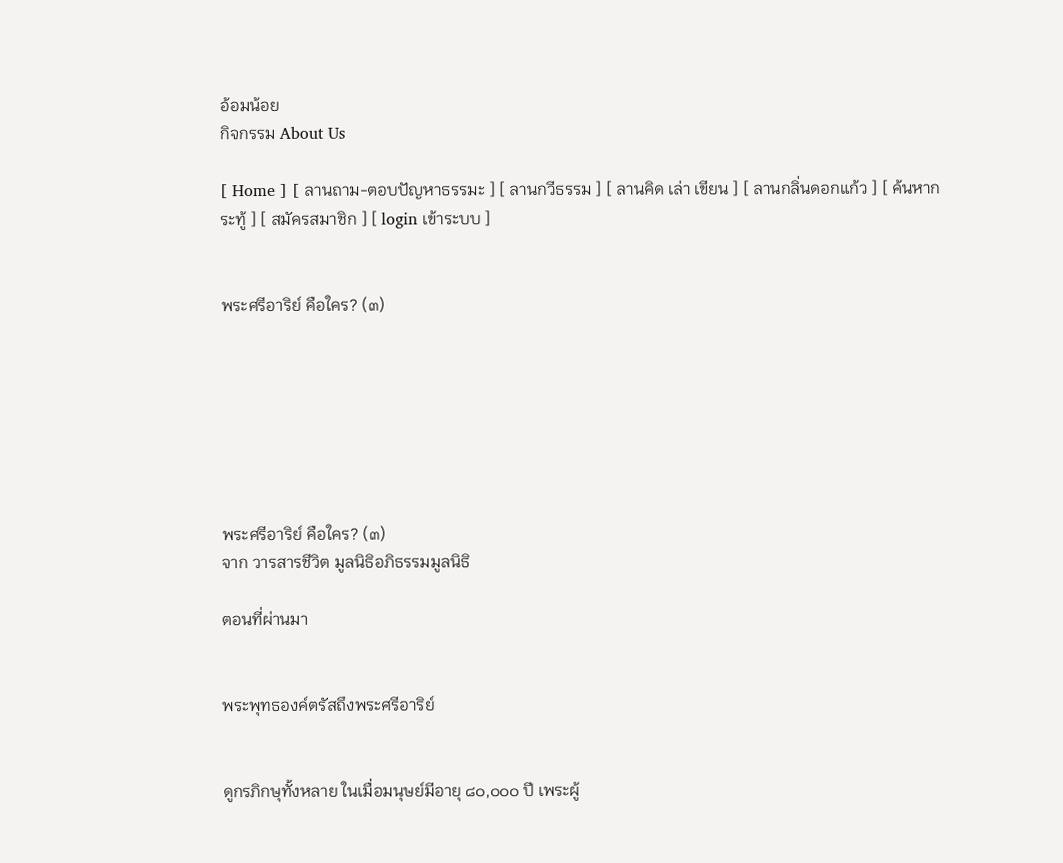อ้อมน้อย
กิจกรรม About Us

[ Home ] [ ลานถาม-ตอบปัญหาธรรมะ ] [ ลานกวีธรรม ] [ ลานคิด เล่า เขียน ] [ ลานกลิ่นดอกแก้ว ] [ ค้นหากระทู้ ] [ สมัครสมาชิก ] [ login เข้าระบบ ]


พระศรีอาริย์ คือใคร? (๓)







พระศรีอาริย์ คือใคร? (๓)
จาก วารสารชีวิต มูลนิธิอภิธรรมมูลนิธิ

ตอนที่ผ่านมา


พระพุทธองค์ตรัสถึงพระศรีอาริย์


ดูกรภิกษุทั้งหลาย ในเมื่อมนุษย์มีอายุ ๘๐,๐๐๐ ปี เพระผู้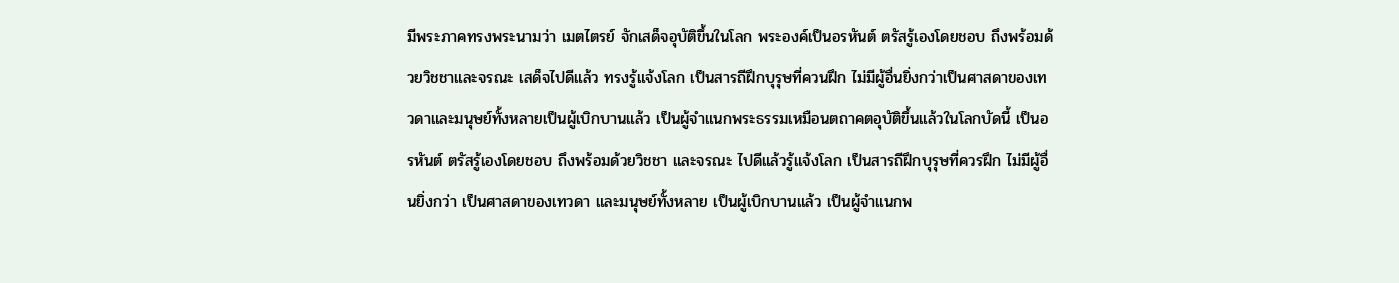มีพระภาคทรงพระนามว่า เมตไตรย์ จักเสด็จอุบัติขึ้นในโลก พระองค์เป็นอรหันต์ ตรัสรู้เองโดยชอบ ถึงพร้อมด้วยวิชชาและจรณะ เสด็จไปดีแล้ว ทรงรู้แจ้งโลก เป็นสารถีฝึกบุรุษที่ควนฝึก ไม่มีผู้อื่นยิ่งกว่าเป็นศาสดาของเทวดาและมนุษย์ทั้งหลายเป็นผู้เบิกบานแล้ว เป็นผู้จำแนกพระธรรมเหมือนตถาคตอุบัติขึ้นแล้วในโลกบัดนี้ เป็นอรหันต์ ตรัสรู้เองโดยชอบ ถึงพร้อมด้วยวิชชา และจรณะ ไปดีแล้วรู้แจ้งโลก เป็นสารถีฝึกบุรุษที่ควรฝึก ไม่มีผู้อื่นยิ่งกว่า เป็นศาสดาของเทวดา และมนุษย์ทั้งหลาย เป็นผู้เบิกบานแล้ว เป็นผู้จำแนกพ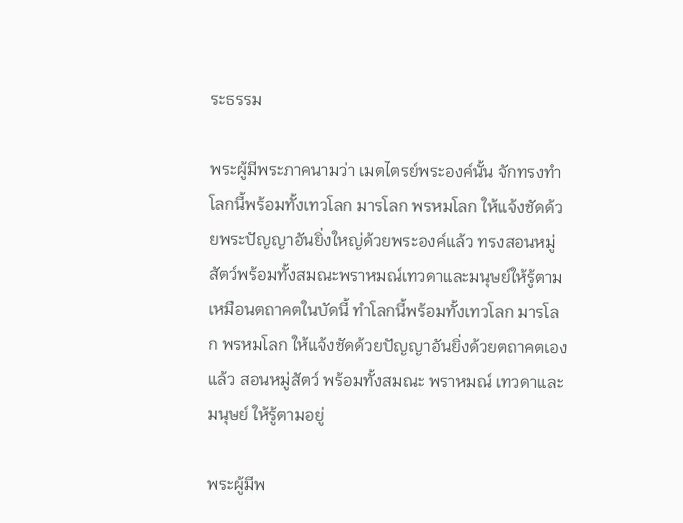ระธรรม

พระผู้มีพระภาคนามว่า เมตไตรย์พระองค์นั้น จักทรงทำโลกนี้พร้อมทั้งเทวโลก มารโลก พรหมโลก ให้แจ้งชัดด้วยพระปัญญาอันยิ่งใหญ่ด้วยพระองค์แล้ว ทรงสอนหมู่สัตว์พร้อมทั้งสมณะพราหมณ์เทวดาและมนุษย์ให้รู้ตาม เหมือนตถาคตในบัดนี้ ทำโลกนี้พร้อมทั้งเทวโลก มารโลก พรหมโลก ให้แจ้งชัดด้วยปัญญาอันยิ่งด้วยตถาคตเองแล้ว สอนหมู่สัตว์ พร้อมทั้งสมณะ พราหมณ์ เทวดาและมนุษย์ ให้รู้ตามอยู่

พระผู้มีพ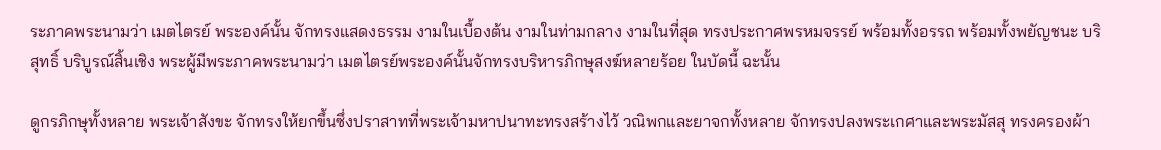ระภาคพระนามว่า เมตไตรย์ พระองค์นั้น จักทรงแสดงธรรม งามในเบื้องต้น งามในท่ามกลาง งามในที่สุด ทรงประกาศพรหมจรรย์ พร้อมทั้งอรรถ พร้อมทั้งพยัญชนะ บริสุทธิ์ บริบูรณ์สิ้นเชิง พระผู้มีพระภาคพระนามว่า เมตไตรย์พระองค์นั้นจักทรงบริหารภิกษุสงฆ์หลายร้อย ในบัดนี้ ฉะนั้น

ดูกรภิกษุทั้งหลาย พระเจ้าสังขะ จักทรงให้ยกขึ้นซึ่งปราสาทที่พระเจ้ามหาปนาทะทรงสร้างไว้ วณิพกและยาจกทั้งหลาย จักทรงปลงพระเกศาและพระมัสสุ ทรงครองผ้า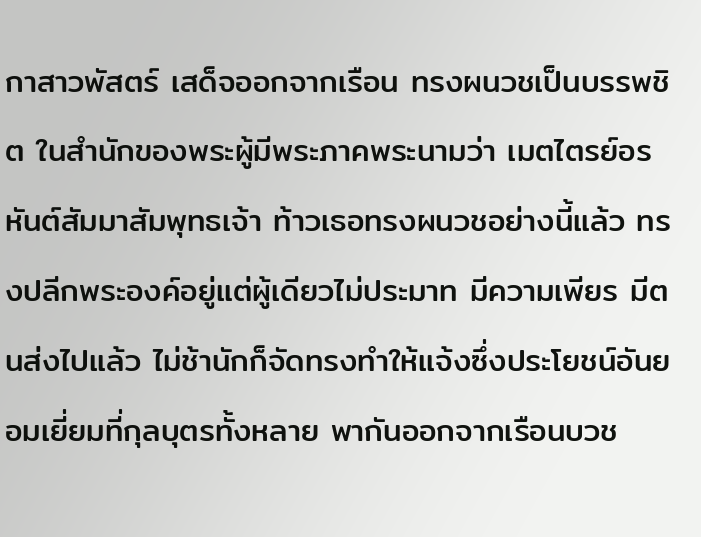กาสาวพัสตร์ เสด็จออกจากเรือน ทรงผนวชเป็นบรรพชิต ในสำนักของพระผู้มีพระภาคพระนามว่า เมตไตรย์อรหันต์สัมมาสัมพุทธเจ้า ท้าวเธอทรงผนวชอย่างนี้แล้ว ทรงปลีกพระองค์อยู่แต่ผู้เดียวไม่ประมาท มีความเพียร มีตนส่งไปแล้ว ไม่ช้านักก็จัดทรงทำให้แจ้งซึ่งประโยชน์อันยอมเยี่ยมที่กุลบุตรทั้งหลาย พากันออกจากเรือนบวช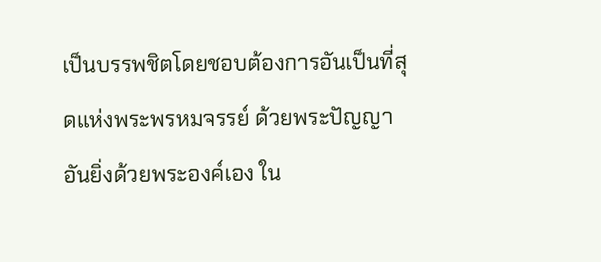เป็นบรรพชิตโดยชอบต้องการอันเป็นที่สุดแห่งพระพรหมจรรย์ ด้วยพระปัญญาอันยิ่งด้วยพระองค์เอง ใน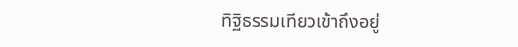ทิฐิธรรมเทียวเข้าถึงอยู่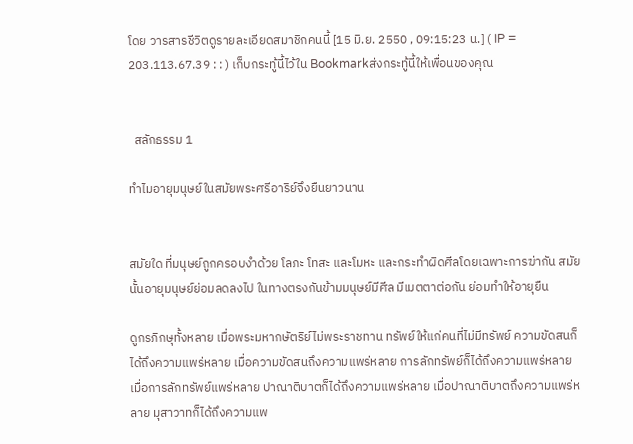โดย วารสารชีวิตดูรายละเอียดสมาชิกคนนี้ [15 มิ.ย. 2550 , 09:15:23 น.] ( IP = 203.113.67.39 : : ) เก็บกระทู้นี้ไว้ใน Bookmarkส่งกระทู้นี้ให้เพื่อนของคุณ


  สลักธรรม 1

ทำไมอายุมนุษย์ในสมัยพระศรีอาริย์จึงยืนยาวนาน


สมัยใด ที่มนุษย์ถูกครอบงำด้วย โลภะ โทสะ และโมหะ และกระทำผิดศีลโดยเฉพาะการฆ่ากัน สมัยนั้นอายุมนุษย์ย่อมลดลงไป ในทางตรงกันข้ามมนุษย์มีศีล มีเมตตาต่อกัน ย่อมทำให้อายุยืน

ดูกรภิกษุทั้งหลาย เมื่อพระมหากษัตริย์ไม่พระราชทาน ทรัพย์ให้แก่คนที่ไม่มีทรัพย์ ความขัดสนก็ได้ถึงความแพร่หลาย เมื่อความขัดสนถึงความแพร่หลาย การลักทรัพย์ก็ได้ถึงความแพร่หลาย เมื่อการลักทรัพย์แพร่หลาย ปาณาติบาตก็ได้ถึงความแพร่หลาย เมื่อปาณาติบาตถึงความแพร่หลาย มุสาวาทก็ได้ถึงความแพ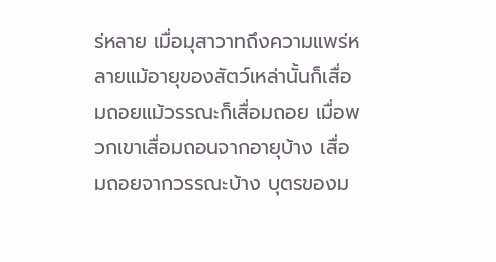ร่หลาย เมื่อมุสาวาทถึงความแพร่หลายแม้อายุของสัตว์เหล่านั้นก็เสื่อมถอยแม้วรรณะก็เสื่อมถอย เมื่อพวกเขาเสื่อมถอนจากอายุบ้าง เสื่อมถอยจากวรรณะบ้าง บุตรของม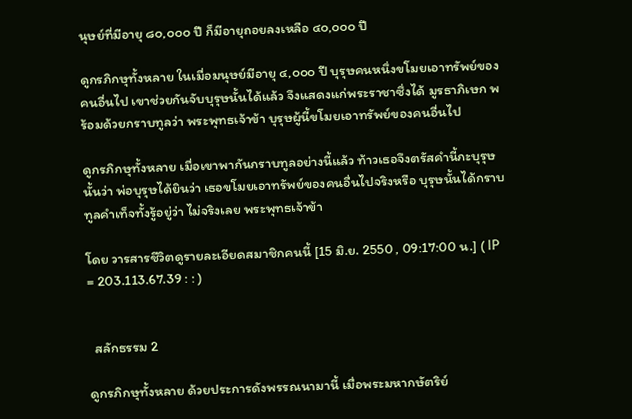นุษย์ที่มีอายุ ๘๐,๐๐๐ ปี ก็มีอายุถอยลงเหลือ ๔๐,๐๐๐ ปี

ดูกรภิกษุทั้งหลาย ในเมื่อมนุษย์มีอายุ ๔,๐๐๐ ปี บุรุษคนหนึ่งขโมยเอาทรัพย์ของคนอื่นไป เขาช่วยกันจับบุรุษนั้นได้แล้ว จึงแสดงแก่พระราชาซึ่งได้ มูรธาภิเษก พร้อมด้วยกราบทูลว่า พระพุทธเจ้าข้า บุรุษผู้นี้ขโมยเอาทรัพย์ของคนอื่นไป

ดูกรภิกษุทั้งหลาย เมื่อเขาพากันกราบทูลอย่างนี้แล้ว ท้าวเธอจึงตรัสคำนี้กะบุรุษนั้นว่า พ่อบุรุษได้ยินว่า เธอขโมยเอาทรัพย์ของคนอื่นไปจริงหรือ บุรุษนั้นได้กราบทูลคำเท็จทั้งรู้อยู่ว่า ไม่จริงเลย พระพุทธเจ้าข้า

โดย วารสารชีวิตดูรายละเอียดสมาชิกคนนี้ [15 มิ.ย. 2550 , 09:17:00 น.] ( IP = 203.113.67.39 : : )


  สลักธรรม 2

ดูกรภิกษุทั้งหลาย ด้วยประการดังพรรณนามานี้ เมื่อพระมหากษัตริย์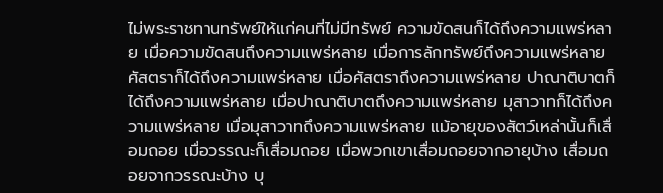ไม่พระราชทานทรัพย์ให้แก่คนที่ไม่มีทรัพย์ ความขัดสนก็ได้ถึงความแพร่หลาย เมื่อความขัดสนถึงความแพร่หลาย เมื่อการลักทรัพย์ถึงความแพร่หลาย ศัสตราก็ได้ถึงความแพร่หลาย เมื่อศัสตราถึงความแพร่หลาย ปาณาติบาตก็ได้ถึงความแพร่หลาย เมื่อปาณาติบาตถึงความแพร่หลาย มุสาวาทก็ได้ถึงความแพร่หลาย เมื่อมุสาวาทถึงความแพร่หลาย แม้อายุของสัตว์เหล่านั้นก็เสื่อมถอย เมื่อวรรณะก็เสื่อมถอย เมื่อพวกเขาเสื่อมถอยจากอายุบ้าง เสื่อมถอยจากวรรณะบ้าง บุ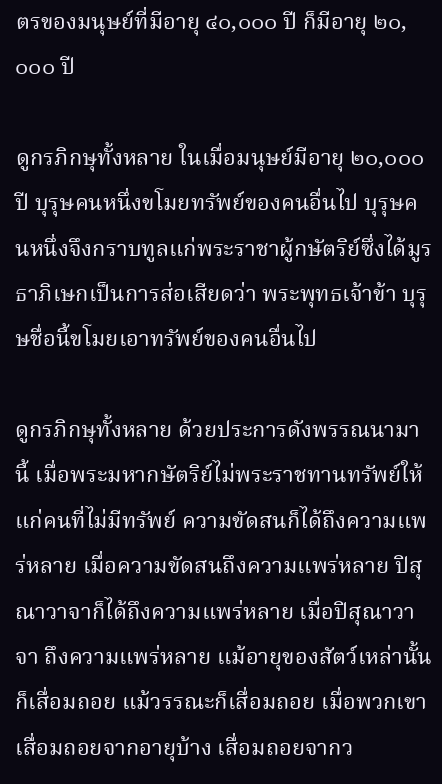ตรของมนุษย์ที่มีอายุ ๔๐,๐๐๐ ปี ก็มีอายุ ๒๐,๐๐๐ ปี

ดูกรภิกษุทั้งหลาย ในเมื่อมนุษย์มีอายุ ๒๐,๐๐๐ ปี บุรุษคนหนึ่งขโมยทรัพย์ของคนอื่นไป บุรุษคนหนึ่งจึงกราบทูลแก่พระราชาผู้กษัตริย์ซึ่งได้มูรธาภิเษกเป็นการส่อเสียดว่า พระพุทธเจ้าข้า บุรุษชื่อนี้ขโมยเอาทรัพย์ของคนอื่นไป

ดูกรภิกษุทั้งหลาย ด้วยประการดังพรรณนามานี้ เมื่อพระมหากษัตริย์ไม่พระราชทานทรัพย์ให้แก่คนที่ไม่มีทรัพย์ ความขัดสนก็ได้ถึงความแพร่หลาย เมื่อความขัดสนถึงความแพร่หลาย ปิสุณาวาจาก็ได้ถึงความแพร่หลาย เมื่อปิสุณาวาจา ถึงความแพร่หลาย แม้อายุของสัตว์เหล่านั้นก็เสื่อมถอย แม้วรรณะก็เสื่อมถอย เมื่อพวกเขาเสื่อมถอยจากอายุบ้าง เสื่อมถอยจากว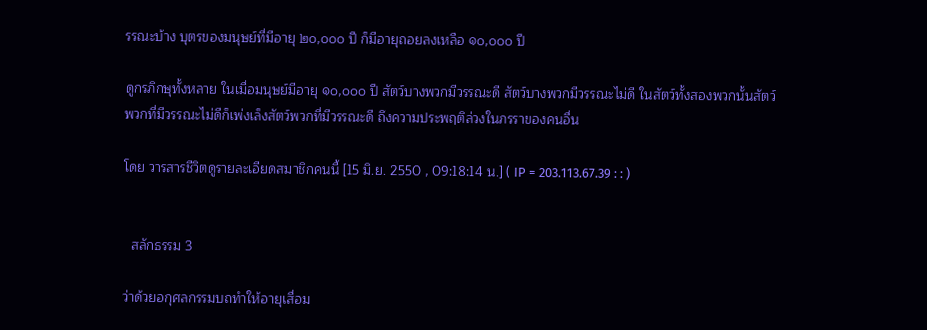รรณะบ้าง บุตรของมนุษย์ที่มีอายุ ๒๐,๐๐๐ ปี ก็มีอายุถอยลงเหลือ ๑๐,๐๐๐ ปี

ดูกรภิกษุทั้งหลาย ในเมื่อมนุษย์มีอายุ ๑๐,๐๐๐ ปี สัตว์บางพวกมีวรรณะดี สัตว์บางพวกมีวรรณะไม่ดี ในสัตว์ทั้งสองพวกนั้นสัตว์พวกที่มีวรรณะไม่ดีก็เพ่งเล็งสัตว์พวกที่มีวรรณะดี ถึงความประพฤติล่วงในภรราของคนอื่น

โดย วารสารชีวิตดูรายละเอียดสมาชิกคนนี้ [15 มิ.ย. 2550 , 09:18:14 น.] ( IP = 203.113.67.39 : : )


  สลักธรรม 3

ว่าด้วยอกุศลกรรมบถทำให้อายุเสื่อม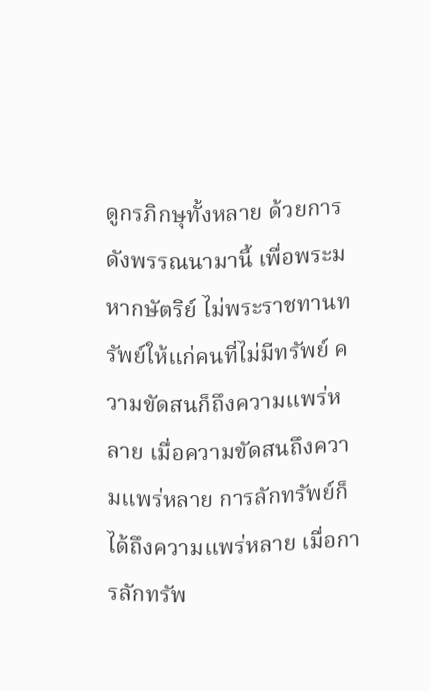ดูกรภิกษุทั้งหลาย ด้วยการดังพรรณนามานี้ เพื่อพระมหากษัตริย์ ไม่พระราชทานทรัพย์ให้แก่คนที่ไม่มีทรัพย์ ความขัดสนก็ถึงความแพร่หลาย เมื่อความขัดสนถึงความแพร่หลาย การลักทรัพย์ก็ได้ถึงความแพร่หลาย เมื่อการลักทรัพ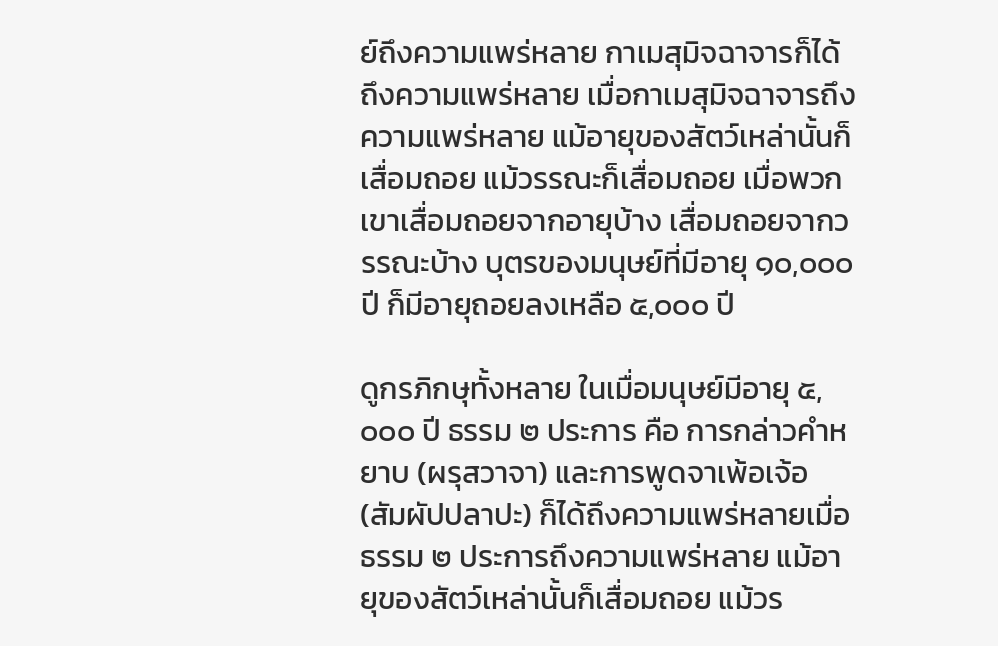ย์ถึงความแพร่หลาย กาเมสุมิจฉาจารก็ได้ถึงความแพร่หลาย เมื่อกาเมสุมิจฉาจารถึงความแพร่หลาย แม้อายุของสัตว์เหล่านั้นก็เสื่อมถอย แม้วรรณะก็เสื่อมถอย เมื่อพวกเขาเสื่อมถอยจากอายุบ้าง เสื่อมถอยจากวรรณะบ้าง บุตรของมนุษย์ที่มีอายุ ๑๐,๐๐๐ ปี ก็มีอายุถอยลงเหลือ ๕,๐๐๐ ปี

ดูกรภิกษุทั้งหลาย ในเมื่อมนุษย์มีอายุ ๕,๐๐๐ ปี ธรรม ๒ ประการ คือ การกล่าวคำหยาบ (ผรุสวาจา) และการพูดจาเพ้อเจ้อ (สัมผัปปลาปะ) ก็ได้ถึงความแพร่หลายเมื่อธรรม ๒ ประการถึงความแพร่หลาย แม้อายุของสัตว์เหล่านั้นก็เสื่อมถอย แม้วร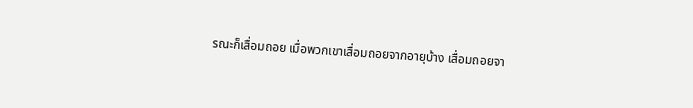รณะก็เสื่อมถอย เมื่อพวกเขาเสื่อมถอยจากอายุบ้าง เสื่อมถอยจา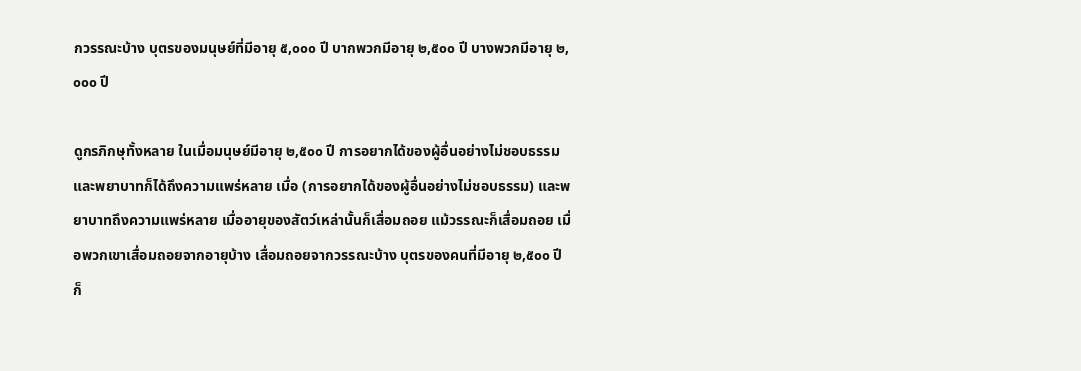กวรรณะบ้าง บุตรของมนุษย์ที่มีอายุ ๕,๐๐๐ ปี บากพวกมีอายุ ๒,๕๐๐ ปี บางพวกมีอายุ ๒,๐๐๐ ปี

ดูกรภิกษุทั้งหลาย ในเมื่อมนุษย์มีอายุ ๒,๕๐๐ ปี การอยากได้ของผู้อื่นอย่างไม่ชอบธรรมและพยาบาทก็ได้ถึงความแพร่หลาย เมื่อ (การอยากได้ของผู้อื่นอย่างไม่ชอบธรรม) และพยาบาทถึงความแพร่หลาย เมื่ออายุของสัตว์เหล่านั้นก็เสื่อมถอย แม้วรรณะก็เสื่อมถอย เมื่อพวกเขาเสื่อมถอยจากอายุบ้าง เสื่อมถอยจากวรรณะบ้าง บุตรของคนที่มีอายุ ๒,๕๐๐ ปี ก็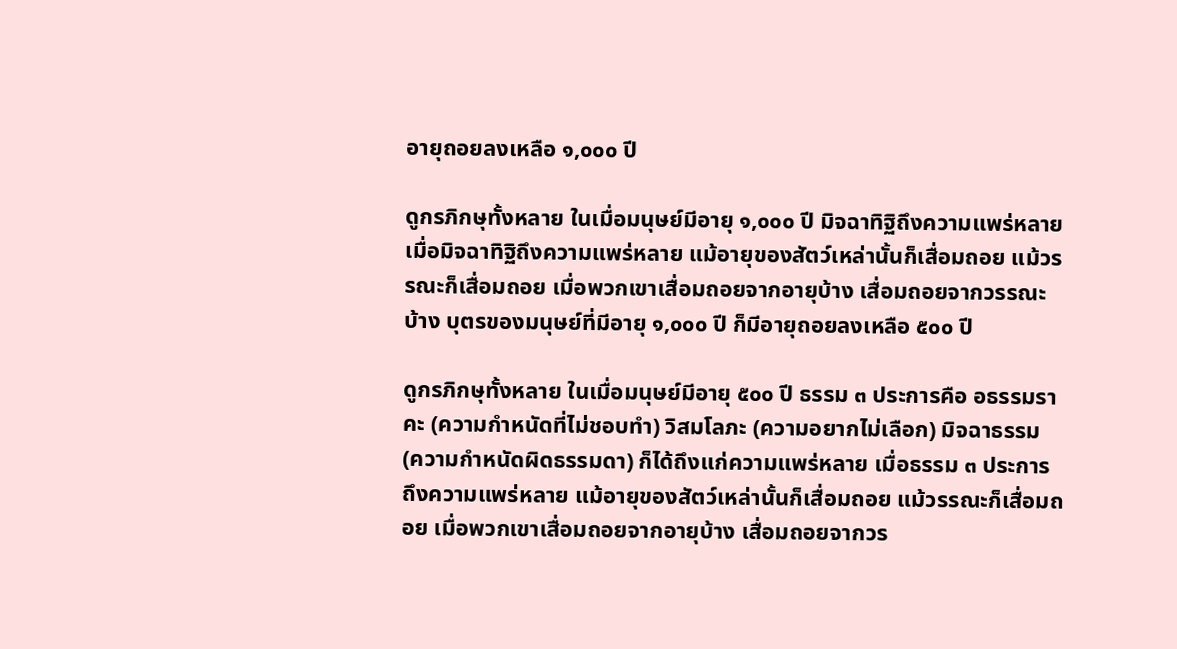อายุถอยลงเหลือ ๑,๐๐๐ ปี

ดูกรภิกษุทั้งหลาย ในเมื่อมนุษย์มีอายุ ๑,๐๐๐ ปี มิจฉาทิฐิถึงความแพร่หลาย เมื่อมิจฉาทิฐิถึงความแพร่หลาย แม้อายุของสัตว์เหล่านั้นก็เสื่อมถอย แม้วรรณะก็เสื่อมถอย เมื่อพวกเขาเสื่อมถอยจากอายุบ้าง เสื่อมถอยจากวรรณะบ้าง บุตรของมนุษย์ที่มีอายุ ๑,๐๐๐ ปี ก็มีอายุถอยลงเหลือ ๕๐๐ ปี

ดูกรภิกษุทั้งหลาย ในเมื่อมนุษย์มีอายุ ๕๐๐ ปี ธรรม ๓ ประการคือ อธรรมราคะ (ความกำหนัดที่ไม่ชอบทำ) วิสมโลภะ (ความอยากไม่เลือก) มิจฉาธรรม (ความกำหนัดผิดธรรมดา) ก็ได้ถึงแก่ความแพร่หลาย เมื่อธรรม ๓ ประการ ถึงความแพร่หลาย แม้อายุของสัตว์เหล่านั้นก็เสื่อมถอย แม้วรรณะก็เสื่อมถอย เมื่อพวกเขาเสื่อมถอยจากอายุบ้าง เสื่อมถอยจากวร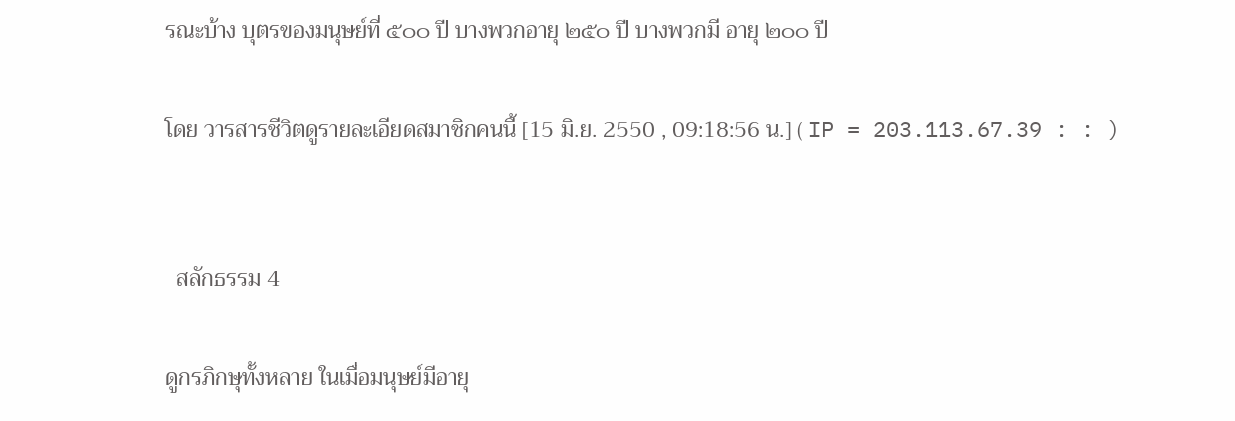รณะบ้าง บุตรของมนุษย์ที่ ๕๐๐ ปี บางพวกอายุ ๒๕๐ ปี บางพวกมี อายุ ๒๐๐ ปี

โดย วารสารชีวิตดูรายละเอียดสมาชิกคนนี้ [15 มิ.ย. 2550 , 09:18:56 น.] ( IP = 203.113.67.39 : : )


  สลักธรรม 4

ดูกรภิกษุทั้งหลาย ในเมื่อมนุษย์มีอายุ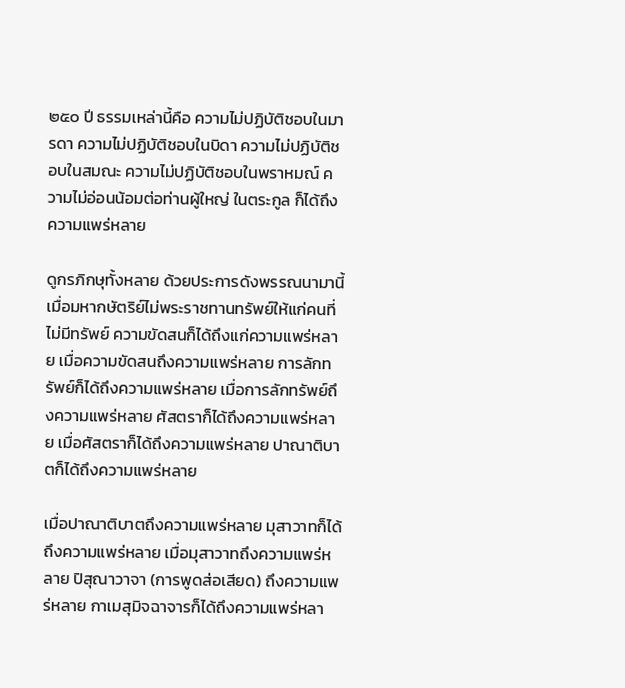๒๕๐ ปี ธรรมเหล่านี้คือ ความไม่ปฏิบัติชอบในมารดา ความไม่ปฏิบัติชอบในบิดา ความไม่ปฏิบัติชอบในสมณะ ความไม่ปฏิบัติชอบในพราหมณ์ ความไม่อ่อนน้อมต่อท่านผู้ใหญ่ ในตระกูล ก็ได้ถึงความแพร่หลาย

ดูกรภิกษุทั้งหลาย ด้วยประการดังพรรณนามานี้ เมื่อมหากษัตริย์ไม่พระราชทานทรัพย์ให้แก่คนที่ไม่มีทรัพย์ ความขัดสนก็ได้ถึงแก่ความแพร่หลาย เมื่อความขัดสนถึงความแพร่หลาย การลักทรัพย์ก็ได้ถึงความแพร่หลาย เมื่อการลักทรัพย์ถึงความแพร่หลาย ศัสตราก็ได้ถึงความแพร่หลาย เมื่อศัสตราก็ได้ถึงความแพร่หลาย ปาณาติบาตก็ได้ถึงความแพร่หลาย

เมื่อปาณาติบาตถึงความแพร่หลาย มุสาวาทก็ได้ถึงความแพร่หลาย เมื่อมุสาวาทถึงความแพร่หลาย ปิสุณาวาจา (การพูดส่อเสียด) ถึงความแพร่หลาย กาเมสุมิจฉาจารก็ได้ถึงความแพร่หลา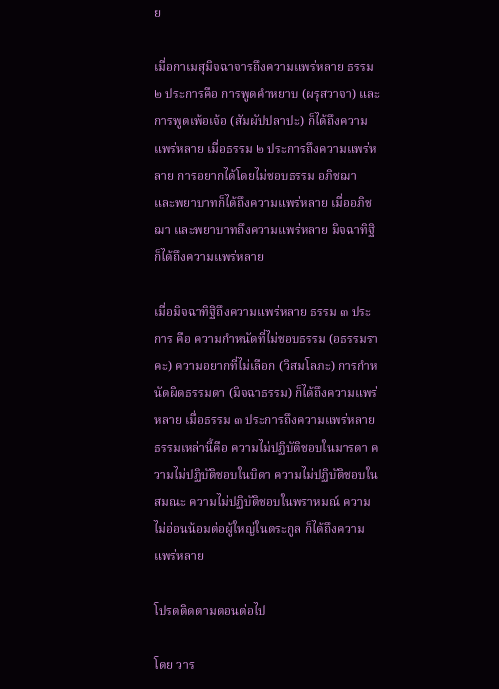ย

เมื่อกาเมสุมิจฉาจารถึงความแพร่หลาย ธรรม ๒ ประการคือ การพูดคำหยาบ (ผรุสวาจา) และการพูดเพ้อเจ้อ (สัมผัปปลาปะ) ก็ได้ถึงความแพร่หลาย เมื่อธรรม ๒ ประการถึงความแพร่หลาย การอยากได้โดยไม่ชอบธรรม อภิชฌา และพยาบาทก็ได้ถึงความแพร่หลาย เมื่ออภิชฌา และพยาบาทถึงความแพร่หลาย มิจฉาทิฐิก็ได้ถึงความแพร่หลาย

เมื่อมิจฉาทิฐิถึงความแพร่หลาย ธรรม ๓ ประการ คือ ความกำหนัดที่ไม่ชอบธรรม (อธรรมราคะ) ความอยากที่ไม่เลือก (วิสมโลภะ) การกำหนัดผิดธรรมดา (มิจฉาธรรม) ก็ได้ถึงความแพร่หลาย เมื่อธรรม ๓ ประการถึงความแพร่หลาย ธรรมเหล่านี้คือ ความไม่ปฏิบัติชอบในมารดา ความไม่ปฏิบัติชอบในบิดา ความไม่ปฏิบัติชอบในสมณะ ความไม่ปฏิบัติชอบในพราหมณ์ ความไม่อ่อนน้อมต่อผู้ใหญ่ในตระกูล ก็ได้ถึงความแพร่หลาย

โปรดติดตามตอนต่อไป

โดย วาร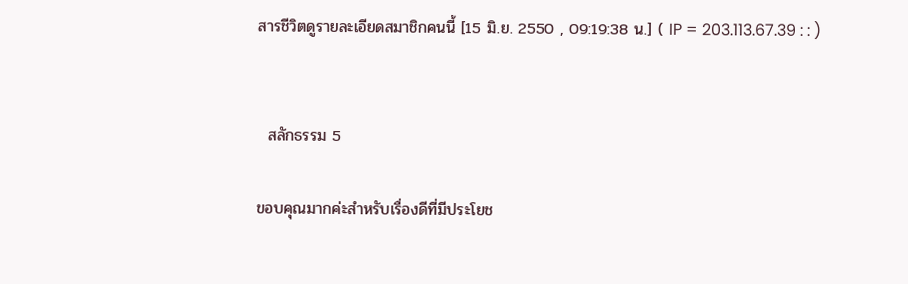สารชีวิตดูรายละเอียดสมาชิกคนนี้ [15 มิ.ย. 2550 , 09:19:38 น.] ( IP = 203.113.67.39 : : )


  สลักธรรม 5

ขอบคุณมากค่ะสำหรับเรื่องดีที่มีประโยช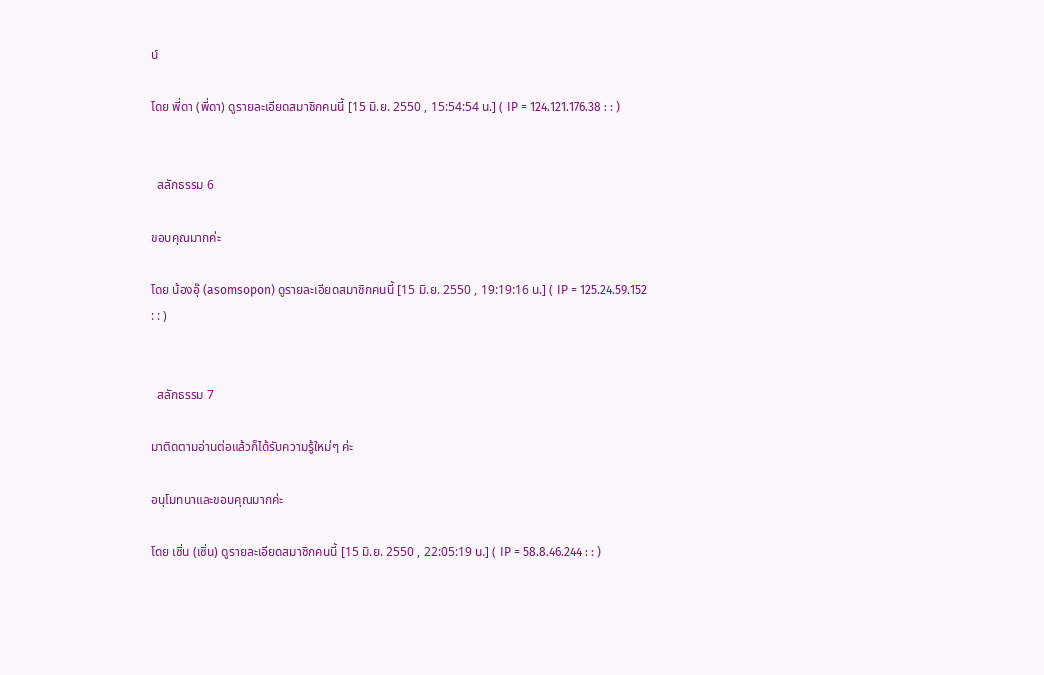น์

โดย พี่ดา (พี่ดา) ดูรายละเอียดสมาชิกคนนี้ [15 มิ.ย. 2550 , 15:54:54 น.] ( IP = 124.121.176.38 : : )


  สลักธรรม 6

ขอบคุณมากค่ะ

โดย น้องอุ๊ (asomsopon) ดูรายละเอียดสมาชิกคนนี้ [15 มิ.ย. 2550 , 19:19:16 น.] ( IP = 125.24.59.152 : : )


  สลักธรรม 7

มาติดตามอ่านต่อแล้วก็ได้รับความรู้ใหม่ๆ ค่ะ

อนุโมทนาและขอบคุณมากค่ะ

โดย เซิ่น (เซิ่น) ดูรายละเอียดสมาชิกคนนี้ [15 มิ.ย. 2550 , 22:05:19 น.] ( IP = 58.8.46.244 : : )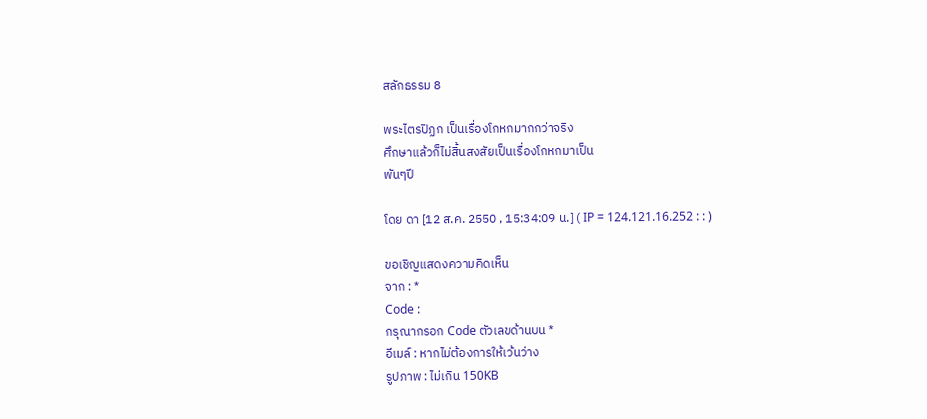สลักธรรม 8

พระไตรปิฏก เป็นเรื่องโกหกมากกว่าจริง
ศึกษาแล้วก็ไม่สิ้นสงสัยเป็นเรื่องโกหกมาเป็น
พันๆปี

โดย ดา [12 ส.ค. 2550 , 15:34:09 น.] ( IP = 124.121.16.252 : : )

ขอเชิญแสดงความคิดเห็น
จาก : *
Code :
กรุณากรอก Code ตัวเลขด้านบน *
อีเมล์ : หากไม่ต้องการให้เว้นว่าง
รูปภาพ : ไม่เกิน 150KB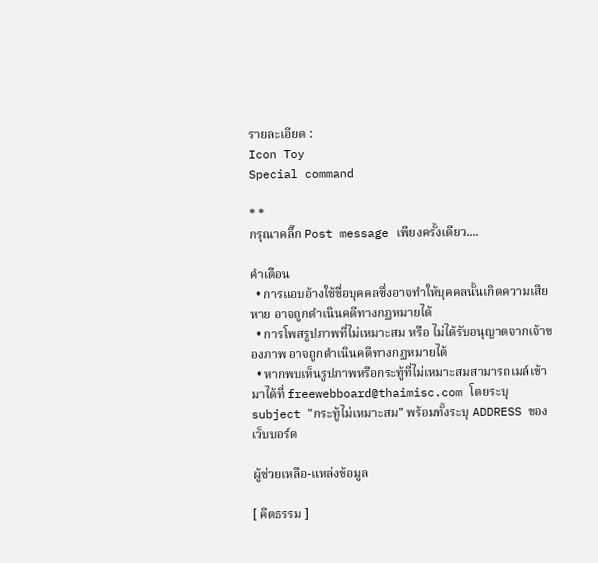รายละเอียด :
Icon Toy
Special command

* *
กรุณาคลิ๊ก Post message เพียงครั้งเดียว....

คำเตือน
  • การแอบอ้างใช้ชื่อบุคคลซึ่งอาจทำให้บุคคลนั้นเกิดความเสียหาย อาจถูกดำเนินคดีทางกฏหมายได้
  • การโพสรูปภาพที่ไม่เหมาะสม หรือ ไม่ได้รับอนุญาตจากเจ้าของภาพ อาจถูกดำเนินคดีทางกฏหมายได้
  • หากพบเห็นรูปภาพหรือกระทู้ที่ไม่เหมาะสมสามารถเมล์เข้ามาได้ที่ freewebboard@thaimisc.com โดยระบุ subject "กระทู้ไม่เหมาะสม" พร้อมทั้งระบุ ADDRESS ของเว็บบอร์ด

ผู้ช่วยเหลือ-แหล่งข้อมูล

[ คีตธรรม ]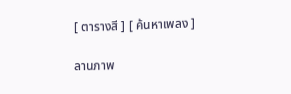[ ตารางสี ] [ ค้นหาเพลง ]

ลานภาพ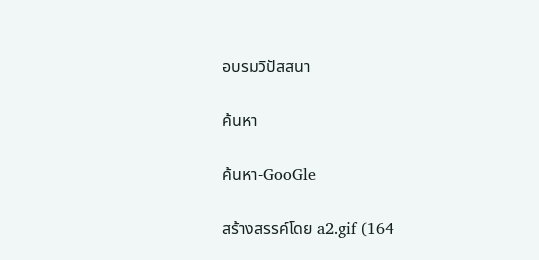อบรมวิปัสสนา

ค้นหา

ค้นหา-GooGle

สร้างสรรค์โดย a2.gif (164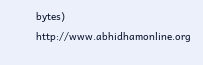bytes) http://www.abhidhamonline.org